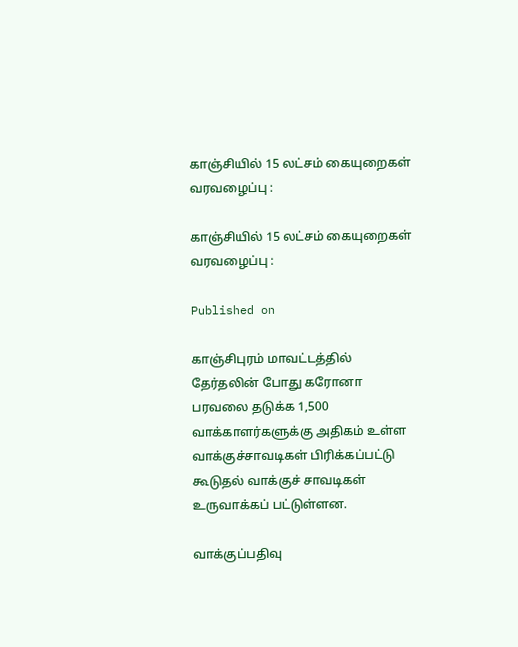காஞ்சியில் 15 லட்சம் கையுறைகள் வரவழைப்பு :

காஞ்சியில் 15 லட்சம் கையுறைகள் வரவழைப்பு :

Published on

காஞ்சிபுரம் மாவட்டத்தில் தேர்தலின் போது கரோனா பரவலை தடுக்க 1,500 வாக்காளர்களுக்கு அதிகம் உள்ள வாக்குச்சாவடிகள் பிரிக்கப்பட்டு கூடுதல் வாக்குச் சாவடிகள் உருவாக்கப் பட்டுள்ளன.

வாக்குப்பதிவு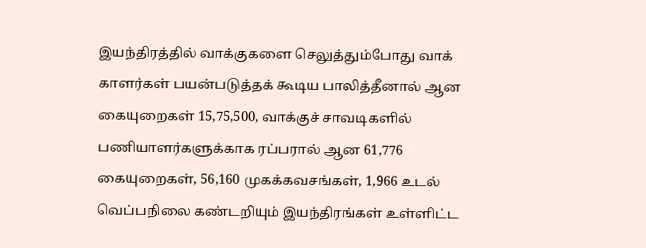இயந்திரத்தில் வாக்குகளை செலுத்தும்போது வாக் காளர்கள் பயன்படுத்தக் கூடிய பாலித்தீனால் ஆன கையுறைகள் 15,75,500, வாக்குச் சாவடிகளில் பணியாளர்களுக்காக ரப்பரால் ஆன 61,776 கையுறைகள், 56,160 முகக்கவசங்கள், 1,966 உடல் வெப்பநிலை கண்டறியும் இயந்திரங்கள் உள்ளிட்ட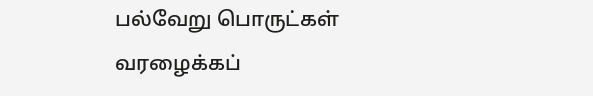பல்வேறு பொருட்கள் வரழைக்கப்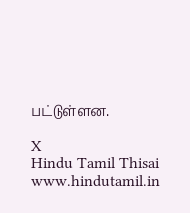பட்டுள்ளன.

X
Hindu Tamil Thisai
www.hindutamil.in